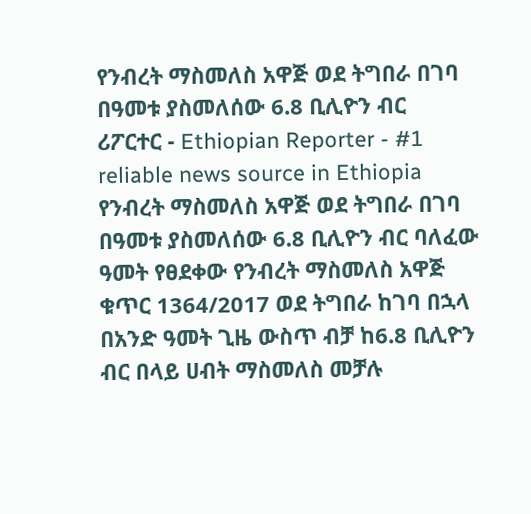የንብረት ማስመለስ አዋጅ ወደ ትግበራ በገባ በዓመቱ ያስመለሰው 6.8 ቢሊዮን ብር
ሪፖርተር - Ethiopian Reporter - #1 reliable news source in Ethiopia የንብረት ማስመለስ አዋጅ ወደ ትግበራ በገባ በዓመቱ ያስመለሰው 6.8 ቢሊዮን ብር ባለፈው ዓመት የፀደቀው የንብረት ማስመለስ አዋጅ ቁጥር 1364/2017 ወደ ትግበራ ከገባ በኋላ በአንድ ዓመት ጊዜ ውስጥ ብቻ ከ6.8 ቢሊዮን ብር በላይ ሀብት ማስመለስ መቻሉ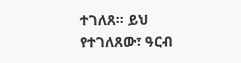ተገለጸ። ይህ የተገለጸው፣ ዓርብ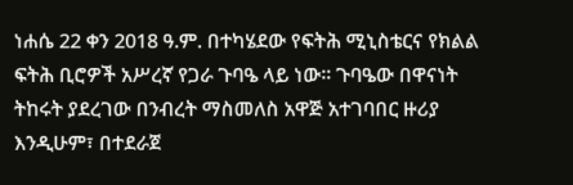ነሐሴ 22 ቀን 2018 ዓ.ም. በተካሄደው የፍትሕ ሚኒስቴርና የክልል ፍትሕ ቢሮዎች አሥረኛ የጋራ ጉባዔ ላይ ነው። ጉባዔው በዋናነት ትከሩት ያደረገው በንብረት ማስመለስ አዋጅ አተገባበር ዙሪያ እንዲሁም፣ በተደራጀ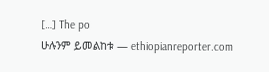[…] The po
ሁሉንም ይመልከቱ — ethiopianreporter.com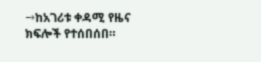→ከአገሪቱ ቀዳሚ የዜና ክፍሎች የተሰበሰበ።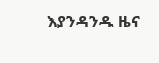እያንዳንዱ ዜና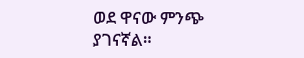ወደ ዋናው ምንጭ ያገናኛል።